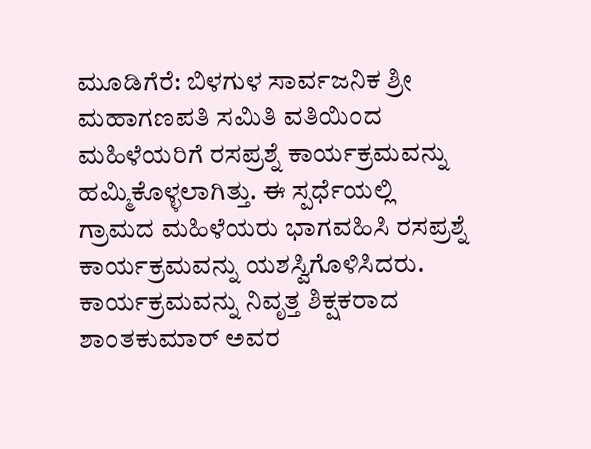ಮೂಡಿಗೆರೆ: ಬಿಳಗುಳ ಸಾರ್ವಜನಿಕ ಶ್ರೀ ಮಹಾಗಣಪತಿ ಸಮಿತಿ ವತಿಯಿಂದ ಮಹಿಳೆಯರಿಗೆ ರಸಪ್ರಶ್ನೆ ಕಾರ್ಯಕ್ರಮವನ್ನು ಹಮ್ಮಿಕೊಳ್ಳಲಾಗಿತ್ತು. ಈ ಸ್ಪರ್ಧೆಯಲ್ಲಿ ಗ್ರಾಮದ ಮಹಿಳೆಯರು ಭಾಗವಹಿಸಿ ರಸಪ್ರಶ್ನೆ ಕಾರ್ಯಕ್ರಮವನ್ನು ಯಶಸ್ವಿಗೊಳಿಸಿದರು. ಕಾರ್ಯಕ್ರಮವನ್ನು ನಿವೃತ್ತ ಶಿಕ್ಷಕರಾದ ಶಾಂತಕುಮಾರ್ ಅವರ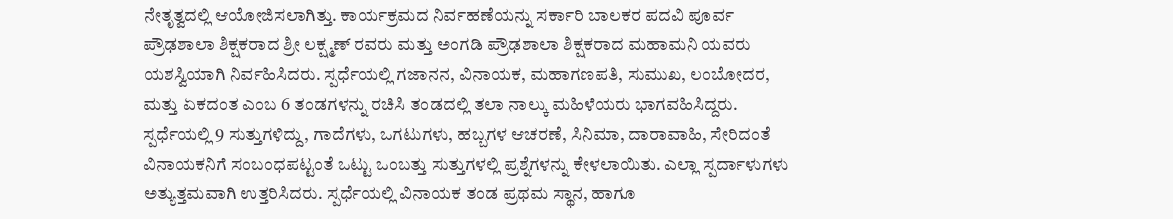ನೇತೃತ್ವದಲ್ಲಿ ಆಯೋಜಿಸಲಾಗಿತ್ತು. ಕಾರ್ಯಕ್ರಮದ ನಿರ್ವಹಣೆಯನ್ನು ಸರ್ಕಾರಿ ಬಾಲಕರ ಪದವಿ ಪೂರ್ವ ಪ್ರೌಢಶಾಲಾ ಶಿಕ್ಷಕರಾದ ಶ್ರೀ ಲಕ್ಷ್ಮಣ್ ರವರು ಮತ್ತು ಅಂಗಡಿ ಪ್ರೌಢಶಾಲಾ ಶಿಕ್ಷಕರಾದ ಮಹಾಮನಿ ಯವರು ಯಶಸ್ವಿಯಾಗಿ ನಿರ್ವಹಿಸಿದರು. ಸ್ಪರ್ಧೆಯಲ್ಲಿ ಗಜಾನನ, ವಿನಾಯಕ, ಮಹಾಗಣಪತಿ, ಸುಮುಖ, ಲಂಬೋದರ, ಮತ್ತು ಏಕದಂತ ಎಂಬ 6 ತಂಡಗಳನ್ನು ರಚಿಸಿ ತಂಡದಲ್ಲಿ ತಲಾ ನಾಲ್ಕು ಮಹಿಳೆಯರು ಭಾಗವಹಿಸಿದ್ದರು. ಸ್ಪರ್ಧೆಯಲ್ಲಿ 9 ಸುತ್ತುಗಳಿದ್ದು, ಗಾದೆಗಳು, ಒಗಟುಗಳು, ಹಬ್ಬಗಳ ಆಚರಣೆ, ಸಿನಿಮಾ, ದಾರಾವಾಹಿ, ಸೇರಿದಂತೆ ವಿನಾಯಕನಿಗೆ ಸಂಬಂಧಪಟ್ಟಂತೆ ಒಟ್ಟು ಒಂಬತ್ತು ಸುತ್ತುಗಳಲ್ಲಿ ಪ್ರಶ್ನೆಗಳನ್ನು ಕೇಳಲಾಯಿತು. ಎಲ್ಲಾ ಸ್ಪರ್ದಾಳುಗಳು ಅತ್ಯುತ್ತಮವಾಗಿ ಉತ್ತರಿಸಿದರು. ಸ್ಪರ್ಧೆಯಲ್ಲಿ ವಿನಾಯಕ ತಂಡ ಪ್ರಥಮ ಸ್ಥಾನ, ಹಾಗೂ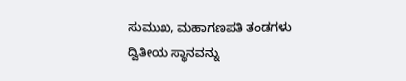ಸುಮುಖ, ಮಹಾಗಣಪತಿ ತಂಡಗಳು ದ್ವಿತೀಯ ಸ್ಥಾನವನ್ನು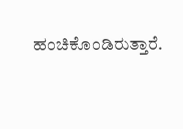ಹಂಚಿಕೊಂಡಿರುತ್ತಾರೆ.